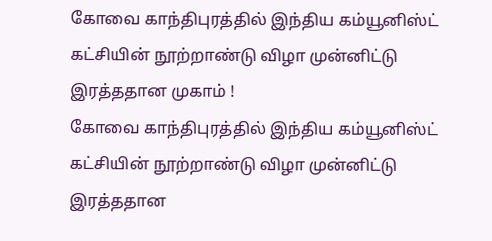கோவை காந்திபுரத்தில் இந்திய கம்யூனிஸ்ட் கட்சியின் நூற்றாண்டு விழா முன்னிட்டு இரத்ததான முகாம் !
கோவை காந்திபுரத்தில் இந்திய கம்யூனிஸ்ட் கட்சியின் நூற்றாண்டு விழா முன்னிட்டு இரத்ததான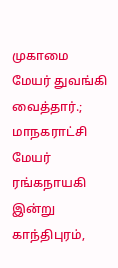முகாமை மேயர் துவங்கி வைத்தார்.;
மாநகராட்சி மேயர் ரங்கநாயகி இன்று காந்திபுரம்,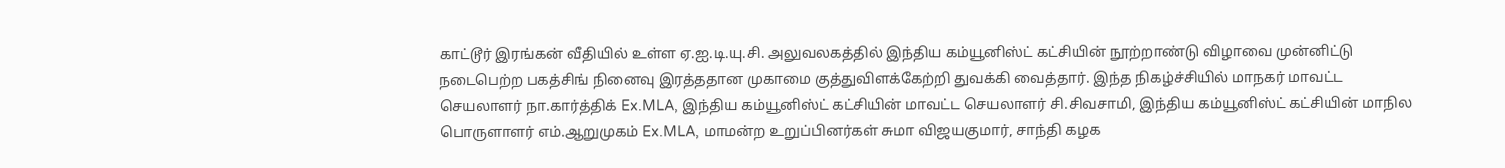காட்டூர் இரங்கன் வீதியில் உள்ள ஏ.ஐ.டி.யு.சி. அலுவலகத்தில் இந்திய கம்யூனிஸ்ட் கட்சியின் நூற்றாண்டு விழாவை முன்னிட்டு நடைபெற்ற பகத்சிங் நினைவு இரத்ததான முகாமை குத்துவிளக்கேற்றி துவக்கி வைத்தார். இந்த நிகழ்ச்சியில் மாநகர் மாவட்ட செயலாளர் நா.கார்த்திக் Ex.MLA, இந்திய கம்யூனிஸ்ட் கட்சியின் மாவட்ட செயலாளர் சி.சிவசாமி, இந்திய கம்யூனிஸ்ட் கட்சியின் மாநில பொருளாளர் எம்.ஆறுமுகம் Ex.MLA, மாமன்ற உறுப்பினர்கள் சுமா விஜயகுமார், சாந்தி கழக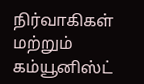நிர்வாகிகள் மற்றும் கம்யூனிஸ்ட்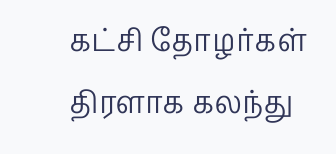கட்சி தோழர்கள் திரளாக கலந்து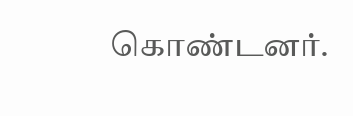கொண்டனர்.